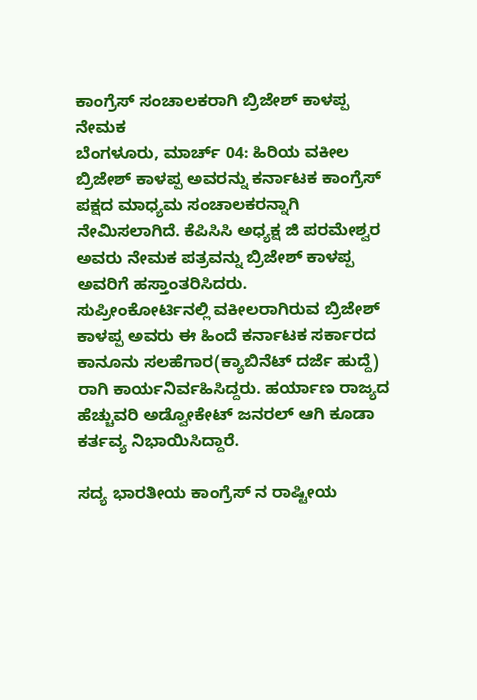ಕಾಂಗ್ರೆಸ್ ಸಂಚಾಲಕರಾಗಿ ಬ್ರಿಜೇಶ್ ಕಾಳಪ್ಪ ನೇಮಕ
ಬೆಂಗಳೂರು, ಮಾರ್ಚ್ 04: ಹಿರಿಯ ವಕೀಲ ಬ್ರಿಜೇಶ್ ಕಾಳಪ್ಪ ಅವರನ್ನು ಕರ್ನಾಟಕ ಕಾಂಗ್ರೆಸ್ ಪಕ್ಷದ ಮಾಧ್ಯಮ ಸಂಚಾಲಕರನ್ನಾಗಿ ನೇಮಿಸಲಾಗಿದೆ. ಕೆಪಿಸಿಸಿ ಅಧ್ಯಕ್ಷ ಜಿ ಪರಮೇಶ್ವರ ಅವರು ನೇಮಕ ಪತ್ರವನ್ನು ಬ್ರಿಜೇಶ್ ಕಾಳಪ್ಪ ಅವರಿಗೆ ಹಸ್ತಾಂತರಿಸಿದರು.
ಸುಪ್ರೀಂಕೋರ್ಟಿನಲ್ಲಿ ವಕೀಲರಾಗಿರುವ ಬ್ರಿಜೇಶ್ ಕಾಳಪ್ಪ ಅವರು ಈ ಹಿಂದೆ ಕರ್ನಾಟಕ ಸರ್ಕಾರದ ಕಾನೂನು ಸಲಹೆಗಾರ(ಕ್ಯಾಬಿನೆಟ್ ದರ್ಜೆ ಹುದ್ದೆ) ರಾಗಿ ಕಾರ್ಯನಿರ್ವಹಿಸಿದ್ದರು. ಹರ್ಯಾಣ ರಾಜ್ಯದ ಹೆಚ್ಚುವರಿ ಅಡ್ವೋಕೇಟ್ ಜನರಲ್ ಆಗಿ ಕೂಡಾ ಕರ್ತವ್ಯ ನಿಭಾಯಿಸಿದ್ದಾರೆ.

ಸದ್ಯ ಭಾರತೀಯ ಕಾಂಗ್ರೆಸ್ ನ ರಾಷ್ಟೀಯ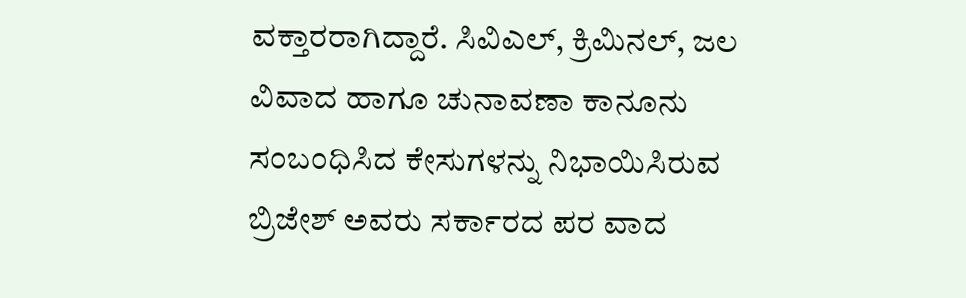ವಕ್ತಾರರಾಗಿದ್ದಾರೆ. ಸಿವಿಎಲ್, ಕ್ರಿಮಿನಲ್, ಜಲ ವಿವಾದ ಹಾಗೂ ಚುನಾವಣಾ ಕಾನೂನು ಸಂಬಂಧಿಸಿದ ಕೇಸುಗಳನ್ನು ನಿಭಾಯಿಸಿರುವ ಬ್ರಿಜೇಶ್ ಅವರು ಸರ್ಕಾರದ ಪರ ವಾದ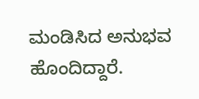ಮಂಡಿಸಿದ ಅನುಭವ ಹೊಂದಿದ್ದಾರೆ.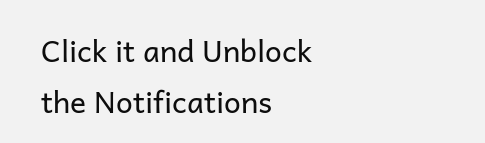Click it and Unblock the Notifications